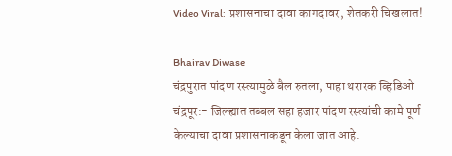Video Viral: प्रशासनाचा दावा कागदावर, शेतकरी चिखलात!

Bhairav Diwase
चंद्रपुरात पांदण रस्त्यामुळे बैल रुतला, पाहा थरारक व्हिडिओ
चंद्रपूर:- जिल्ह्यात तब्बल सहा हजार पांदण रस्त्यांची कामे पूर्ण केल्याचा दावा प्रशासनाकडून केला जात आहे.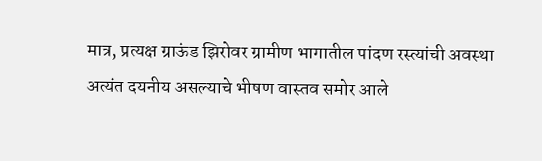मात्र, प्रत्यक्ष ग्राऊंड झिरोवर ग्रामीण भागातील पांदण रस्त्यांची अवस्था अत्यंत दयनीय असल्याचे भीषण वास्तव समोर आले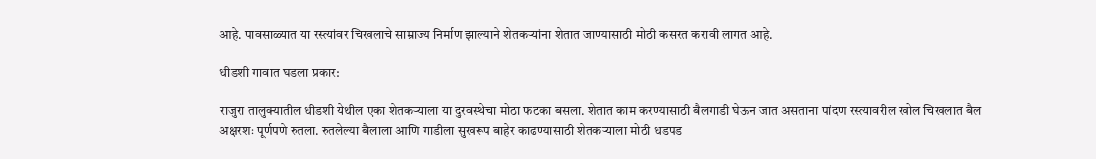आहे. पावसाळ्यात या रस्त्यांवर चिखलाचे साम्राज्य निर्माण झाल्याने शेतकऱ्यांना शेतात जाण्यासाठी मोठी कसरत करावी लागत आहे.

धीडशी गावात घडला प्रकार:

राजुरा तालुक्यातील धीडशी येथील एका शेतकऱ्याला या दुरवस्थेचा मोठा फटका बसला. शेतात काम करण्यासाठी बैलगाडी घेऊन जात असताना पांदण रस्त्यावरील खोल चिखलात बैल अक्षरशः पूर्णपणे रुतला. रुतलेल्या बैलाला आणि गाडीला सुखरूप बाहेर काढण्यासाठी शेतकऱ्याला मोठी धडपड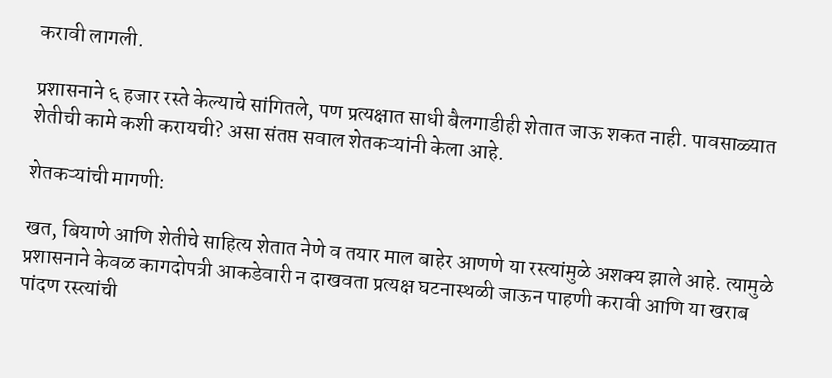करावी लागली.

प्रशासनाने ६ हजार रस्ते केल्याचे सांगितले, पण प्रत्यक्षात साधी बैलगाडीही शेतात जाऊ शकत नाही. पावसाळ्यात शेतीची कामे कशी करायची? असा संतप्त सवाल शेतकऱ्यांनी केला आहे.

शेतकऱ्यांची मागणी:

खत, बियाणे आणि शेतीचे साहित्य शेतात नेणे व तयार माल बाहेर आणणे या रस्त्यांमुळे अशक्य झाले आहे. त्यामुळे प्रशासनाने केवळ कागदोपत्री आकडेवारी न दाखवता प्रत्यक्ष घटनास्थळी जाऊन पाहणी करावी आणि या खराब पांदण रस्त्यांची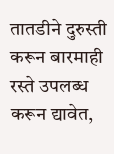तातडीने दुरुस्ती करून बारमाही रस्ते उपलब्ध करून द्यावेत,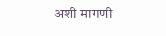अशी मागणी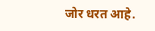जोर धरत आहे.